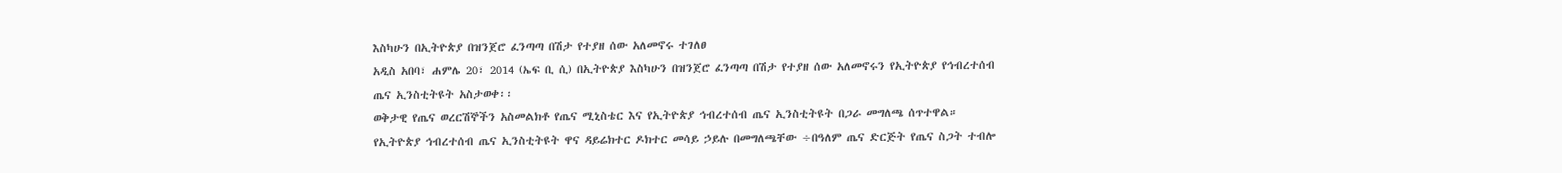እስካሁን በኢትዮጵያ በዝንጀሮ ፈንጣጣ በሽታ የተያዘ ሰው አለመኖሩ ተገለፀ
አዲስ አበባ፣ ሐምሌ 20፣ 2014 (ኤፍ ቢ ሲ) በኢትዮጵያ እስካሁን በዝንጀሮ ፈንጣጣ በሽታ የተያዘ ሰው አለመኖሩን የኢትዮጵያ የኅብረተሰብ ጤና ኢንስቲትዩት አስታወቀ፡፡
ወቅታዊ የጤና ወረርሽኞችን አስመልክቶ የጤና ሚኒስቴር እና የኢትዮጵያ ኅብረተሰብ ጤና ኢንስቲትዩት በጋራ መግለጫ ሰጥተዋል።
የኢትዮጵያ ኅብረተሰብ ጤና ኢንስቲትዩት ዋና ዳይሬክተር ዶክተር መሳይ ኃይሉ በመግለጫቸው ÷በዓለም ጤና ድርጅት የጤና ስጋት ተብሎ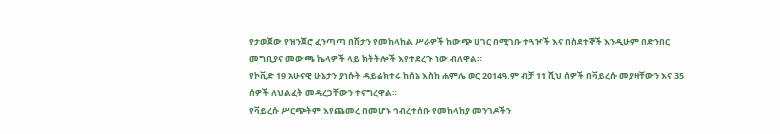የታወጀው የዝንጀሮ ፈንጣጣ በሽታን የመከላከል ሥራዎች ከውጭ ሀገር በሚገቡ ተጓዦች እና በስደተኞች እንዲሁም በድንበር መግቢያና መውጫ ኬላዎች ላይ ክትትሎች እየተደረጉ ነው ብለዋል።
የኮቪድ 19 አሁናዊ ሁኔታን ያነሱት ዳይሬክተሩ ከሰኔ እስከ ሐምሌ ወር 2014ዓ.ም ብቻ 11 ሺህ ሰዎች በቫይረሱ መያዛቸውን እና 35 ሰዎች ለህልፈት መዳረጋቸውን ተናግረዋል።
የቫይረሱ ሥርጭትም እየጨመረ በመሆኑ ኅብረተሰቡ የመከላከያ መንገዶችን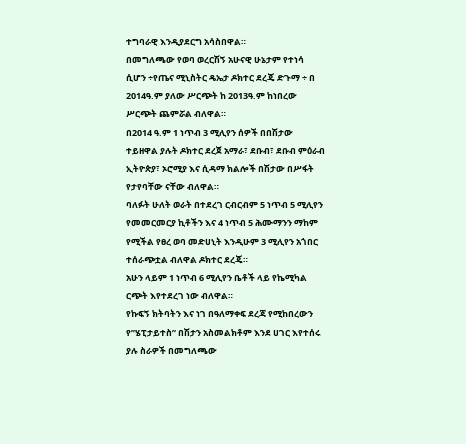ተግባራዊ እንዲያደርግ አሳስበዋል።
በመግለጫው የወባ ወረርሽኝ አሁናዊ ሁኔታም የተነሳ ሲሆን ÷የጤና ሚኒስትር ዴኤታ ዶክተር ደረጄ ድጉማ ÷ በ 2014ዓ.ም ያለው ሥርጭት ከ 2013ዓ.ም ከነበረው ሥርጭት ጨምሯል ብለዋል።
በ2014 ዓ.ም 1 ነጥብ 3 ሚሊየን ሰዎች በበሽታው ተይዘዋል ያሉት ዶክተር ደረጀ አማራ፣ ደቡብ፣ ደቡብ ምዕራብ ኢትዮጵያ፣ ኦሮሚያ እና ሲዳማ ክልሎች በሽታው በሥፋት የታየባቸው ናቸው ብለዋል።
ባለፉት ሁለት ወራት በተደረገ ርብርብም 5 ነጥብ 5 ሚሊየን የመመርመርያ ኪቶችን እና 4 ነጥብ 5 ሕሙማንን ማከም የሚችል የፀረ ወባ መድሀኒት እንዲሁም 3 ሚሊየን አጎበር ተሰራጭቷል ብለዋል ዶክተር ደረጄ።
አሁን ላይም 1 ነጥብ 6 ሚሊየን ቤቶች ላይ የኬሚካል ርጭት እየተደረገ ነው ብለዋል።
የኩፍኝ ክትባትን እና ነገ በዓለማቀፍ ደረጃ የሚከበረውን የ”ሄፒታይተስ” በሽታን አስመልክቶም እንደ ሀገር እየተሰሩ ያሉ ስራዎች በመግለጫው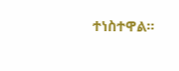ተነስተዋል።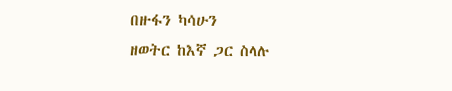በዙፋን ካሳሁን
ዘወትር ከእኛ ጋር ስላሉ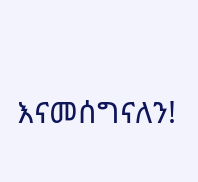እናመሰግናለን!